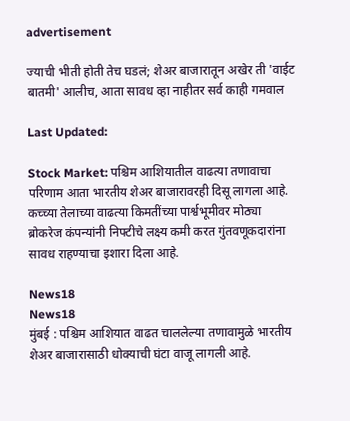advertisement

ज्याची भीती होती तेच घडलं; शेअर बाजारातून अखेर ती 'वाईट बातमी' आलीच, आता सावध व्हा नाहीतर सर्व काही गमवाल

Last Updated:

Stock Market: पश्चिम आशियातील वाढत्या तणावाचा परिणाम आता भारतीय शेअर बाजारावरही दिसू लागला आहे. कच्च्या तेलाच्या वाढत्या किमतींच्या पार्श्वभूमीवर मोठ्या ब्रोकरेज कंपन्यांनी निफ्टीचे लक्ष्य कमी करत गुंतवणूकदारांना सावध राहण्याचा इशारा दिला आहे.

News18
News18
मुंबई : पश्चिम आशियात वाढत चाललेल्या तणावामुळे भारतीय शेअर बाजारासाठी धोक्याची घंटा वाजू लागली आहे.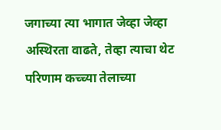जगाच्या त्या भागात जेव्हा जेव्हा अस्थिरता वाढते, तेव्हा त्याचा थेट परिणाम कच्च्या तेलाच्या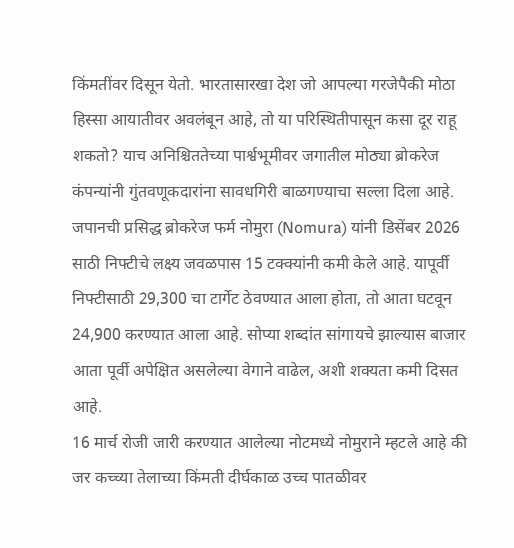किंमतींवर दिसून येतो. भारतासारखा देश जो आपल्या गरजेपैकी मोठा हिस्सा आयातीवर अवलंबून आहे, तो या परिस्थितीपासून कसा दूर राहू शकतो? याच अनिश्चिततेच्या पार्श्वभूमीवर जगातील मोठ्या ब्रोकरेज कंपन्यांनी गुंतवणूकदारांना सावधगिरी बाळगण्याचा सल्ला दिला आहे.
जपानची प्रसिद्ध ब्रोकरेज फर्म नोमुरा (Nomura) यांनी डिसेंबर 2026 साठी निफ्टीचे लक्ष्य जवळपास 15 टक्क्यांनी कमी केले आहे. यापूर्वी निफ्टीसाठी 29,300 चा टार्गेट ठेवण्यात आला होता, तो आता घटवून 24,900 करण्यात आला आहे. सोप्या शब्दांत सांगायचे झाल्यास बाजार आता पूर्वी अपेक्षित असलेल्या वेगाने वाढेल, अशी शक्यता कमी दिसत आहे.
16 मार्च रोजी जारी करण्यात आलेल्या नोटमध्ये नोमुराने म्हटले आहे की जर कच्च्या तेलाच्या किंमती दीर्घकाळ उच्च पातळीवर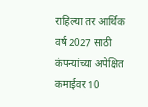राहिल्या तर आर्थिक वर्ष 2027 साठी कंपन्यांच्या अपेक्षित कमाईवर 10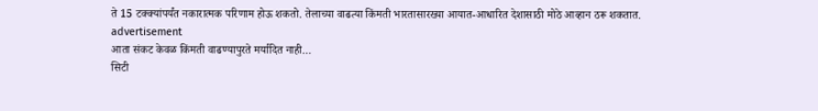ते 15 टक्क्यांपर्यंत नकारात्मक परिणाम होऊ शकतो. तेलाच्या वाढत्या किंमती भारतासारख्या आयात-आधारित देशासाठी मोठे आव्हान ठरू शकतात.
advertisement
आता संकट केवळ किंमती वाढण्यापुरते मर्यादित नाही…
सिटी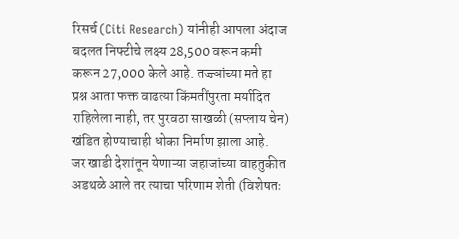रिसर्च (Citi Research) यांनीही आपला अंदाज बदलत निफ्टीचे लक्ष्य 28,500 वरून कमी करून 27,000 केले आहे. तज्ज्ञांच्या मते हा प्रश्न आता फक्त वाढत्या किंमतींपुरता मर्यादित राहिलेला नाही, तर पुरवठा साखळी (सप्लाय चेन) खंडित होण्याचाही धोका निर्माण झाला आहे.
जर खाडी देशांतून येणाऱ्या जहाजांच्या वाहतुकीत अडथळे आले तर त्याचा परिणाम शेती (विशेषतः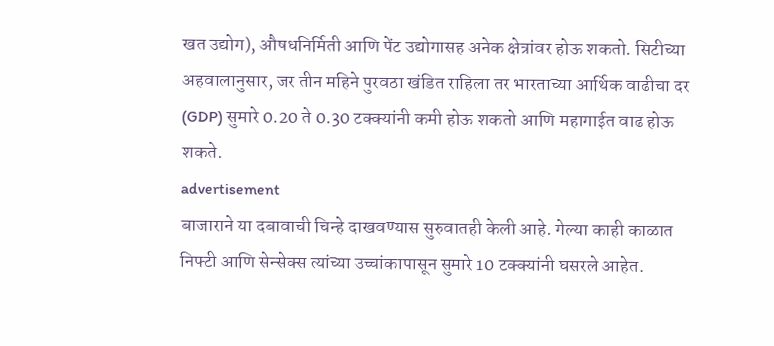खत उद्योग), औषधनिर्मिती आणि पेंट उद्योगासह अनेक क्षेत्रांवर होऊ शकतो. सिटीच्या अहवालानुसार, जर तीन महिने पुरवठा खंडित राहिला तर भारताच्या आर्थिक वाढीचा दर (GDP) सुमारे 0.20 ते 0.30 टक्क्यांनी कमी होऊ शकतो आणि महागाईत वाढ होऊ शकते.
advertisement
बाजाराने या दबावाची चिन्हे दाखवण्यास सुरुवातही केली आहे. गेल्या काही काळात निफ्टी आणि सेन्सेक्स त्यांच्या उच्चांकापासून सुमारे 10 टक्क्यांनी घसरले आहेत.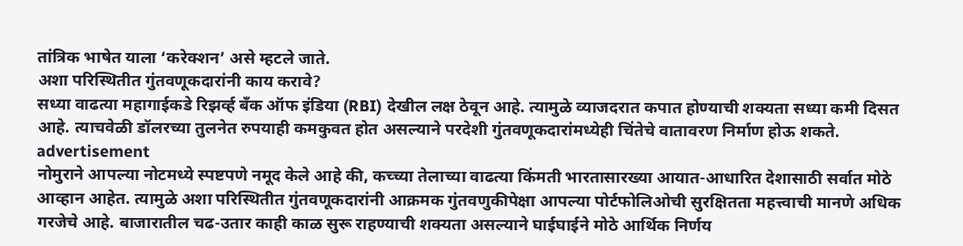तांत्रिक भाषेत याला ‘करेक्शन’ असे म्हटले जाते.
अशा परिस्थितीत गुंतवणूकदारांनी काय करावे?
सध्या वाढत्या महागाईकडे रिझर्व्ह बँक ऑफ इंडिया (RBI) देखील लक्ष ठेवून आहे. त्यामुळे व्याजदरात कपात होण्याची शक्यता सध्या कमी दिसत आहे. त्याचवेळी डॉलरच्या तुलनेत रुपयाही कमकुवत होत असल्याने परदेशी गुंतवणूकदारांमध्येही चिंतेचे वातावरण निर्माण होऊ शकते.
advertisement
नोमुराने आपल्या नोटमध्ये स्पष्टपणे नमूद केले आहे की, कच्च्या तेलाच्या वाढत्या किंमती भारतासारख्या आयात-आधारित देशासाठी सर्वात मोठे आव्हान आहेत. त्यामुळे अशा परिस्थितीत गुंतवणूकदारांनी आक्रमक गुंतवणुकीपेक्षा आपल्या पोर्टफोलिओची सुरक्षितता महत्त्वाची मानणे अधिक गरजेचे आहे. बाजारातील चढ-उतार काही काळ सुरू राहण्याची शक्यता असल्याने घाईघाईने मोठे आर्थिक निर्णय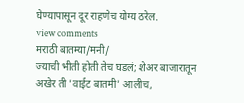घेण्यापासून दूर राहणेच योग्य ठरेल.
view comments
मराठी बातम्या/मनी/
ज्याची भीती होती तेच घडलं; शेअर बाजारातून अखेर ती 'वाईट बातमी' आलीच,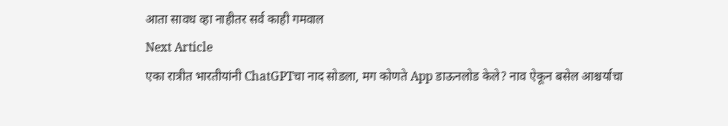आता सावध व्हा नाहीतर सर्व काही गमवाल
Next Article
एका रात्रीत भारतीयांनी ChatGPTचा नाद सोडला, मग कोणते App डाऊनलोड केले? नाव ऐकून बसेल आश्चर्याचा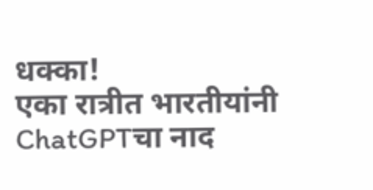धक्का!
एका रात्रीत भारतीयांनी ChatGPTचा नाद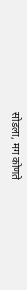सोडला, मग कोणते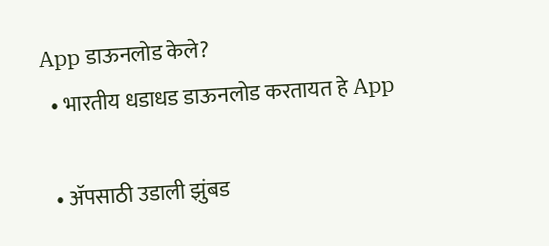App डाऊनलोड केले?
  • भारतीय धडाधड डाऊनलोड करतायत हे App

  • ॲपसाठी उडाली झुंबड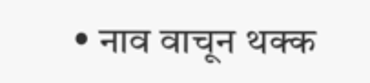• नाव वाचून थक्क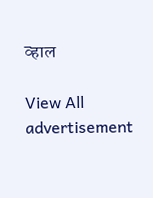व्हाल

View All
advertisement